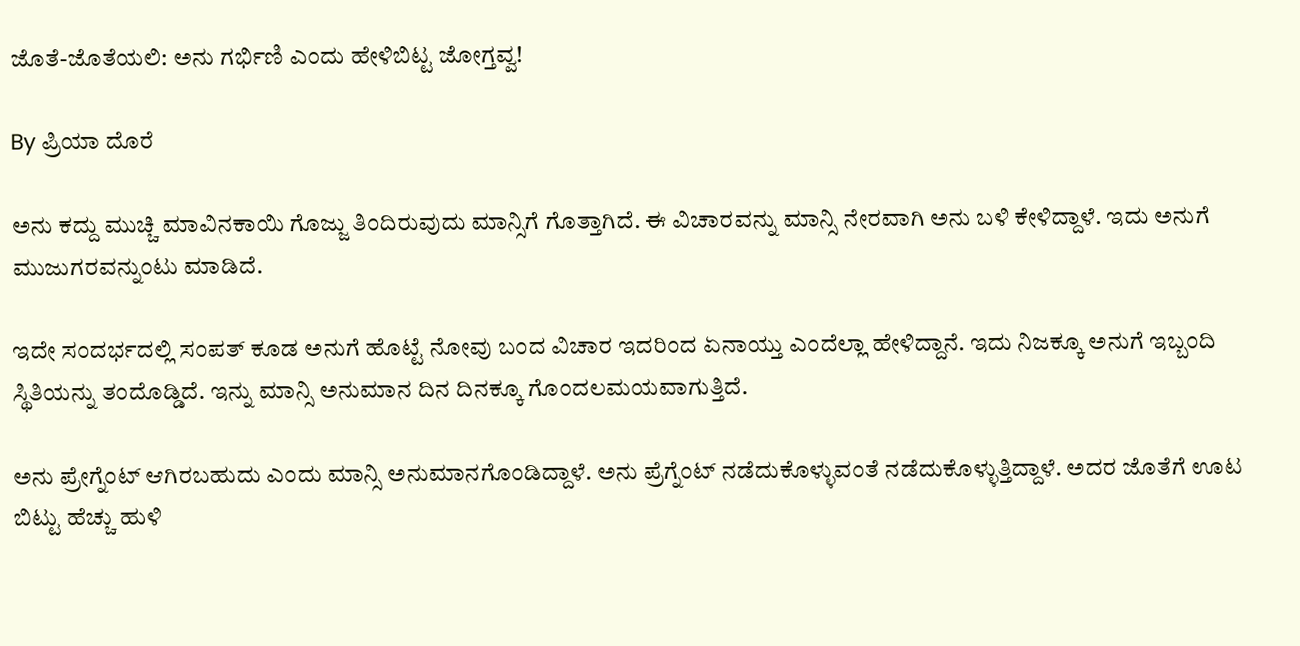ಜೊತೆ-ಜೊತೆಯಲಿ: ಅನು ಗರ್ಭಿಣಿ ಎಂದು ಹೇಳಿಬಿಟ್ಟ ಜೋಗ್ತವ್ವ!

By ಪ್ರಿಯಾ ದೊರೆ

ಅನು ಕದ್ದು ಮುಚ್ಚಿ ಮಾವಿನಕಾಯಿ ಗೊಜ್ಜು ತಿಂದಿರುವುದು ಮಾನ್ಸಿಗೆ ಗೊತ್ತಾಗಿದೆ. ಈ ವಿಚಾರವನ್ನು ಮಾನ್ಸಿ ನೇರವಾಗಿ ಅನು ಬಳಿ ಕೇಳಿದ್ದಾಳೆ. ಇದು ಅನುಗೆ ಮುಜುಗರವನ್ನುಂಟು ಮಾಡಿದೆ.

ಇದೇ ಸಂದರ್ಭದಲ್ಲಿ ಸಂಪತ್ ಕೂಡ ಅನುಗೆ ಹೊಟ್ಟೆ ನೋವು ಬಂದ ವಿಚಾರ ಇದರಿಂದ ಏನಾಯ್ತು ಎಂದೆಲ್ಲಾ ಹೇಳಿದ್ದಾನೆ. ಇದು ನಿಜಕ್ಕೂ ಅನುಗೆ ಇಬ್ಬಂದಿ ಸ್ಥಿತಿಯನ್ನು ತಂದೊಡ್ಡಿದೆ. ಇನ್ನು ಮಾನ್ಸಿ ಅನುಮಾನ ದಿನ ದಿನಕ್ಕೂ ಗೊಂದಲಮಯವಾಗುತ್ತಿದೆ.

ಅನು ಪ್ರೇಗ್ನೆಂಟ್ ಆಗಿರಬಹುದು ಎಂದು ಮಾನ್ಸಿ ಅನುಮಾನಗೊಂಡಿದ್ದಾಳೆ. ಅನು ಪ್ರೆಗ್ನೆಂಟ್ ನಡೆದುಕೊಳ್ಳುವಂತೆ ನಡೆದುಕೊಳ್ಳುತ್ತಿದ್ದಾಳೆ. ಅದರ ಜೊತೆಗೆ ಊಟ ಬಿಟ್ಟು ಹೆಚ್ಚು ಹುಳಿ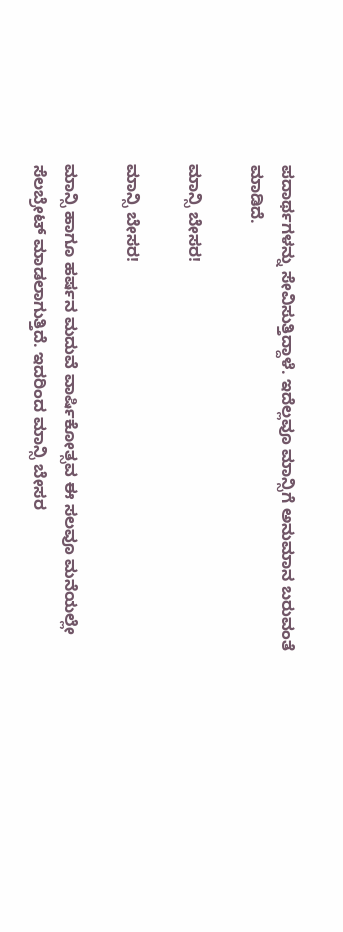ಪದಾರ್ಥಗಳನ್ನು ಸೇವಿಸುತ್ತಿದ್ದಾಳೆ. ಇದೆಲ್ಲವೂ ಮಾನ್ಸಿಗೆ ಅನುಮಾನ ಬರುವಂತೆ ಮಾಡಿದೆ.

ಮಾನ್ಸಿ ಬೇಸರ!

ಮಾನ್ಸಿ ಬೇಸರ!

ಮಾನ್ಸಿ ಹಾಗೂ ಹರ್ಷನ ಮದುವೆ ವಾರ್ಷಿಕೋತ್ಸವ ಈ ಸಲವೂ ಮನೆಯಲ್ಲೇ ಸೆಲಬ್ರೇಟ್ ಮಾಡಲಾಗುತ್ತಿದೆ. ಇದರಿಂದ ಮಾನ್ಸಿ ಬೇಸರ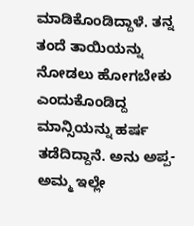ಮಾಡಿಕೊಂಡಿದ್ದಾಳೆ. ತನ್ನ ತಂದೆ ತಾಯಿಯನ್ನು ನೋಡಲು ಹೋಗಬೇಕು ಎಂದುಕೊಂಡಿದ್ದ ಮಾನ್ಸಿಯನ್ನು ಹರ್ಷ ತಡೆದಿದ್ದಾನೆ. ಅನು ಅಪ್ಪ-ಅಮ್ಮ ಇಲ್ಲೇ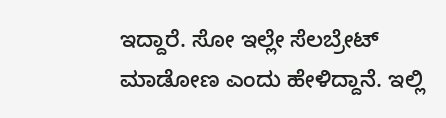ಇದ್ದಾರೆ. ಸೋ ಇಲ್ಲೇ ಸೆಲಬ್ರೇಟ್ ಮಾಡೋಣ ಎಂದು ಹೇಳಿದ್ದಾನೆ. ಇಲ್ಲಿ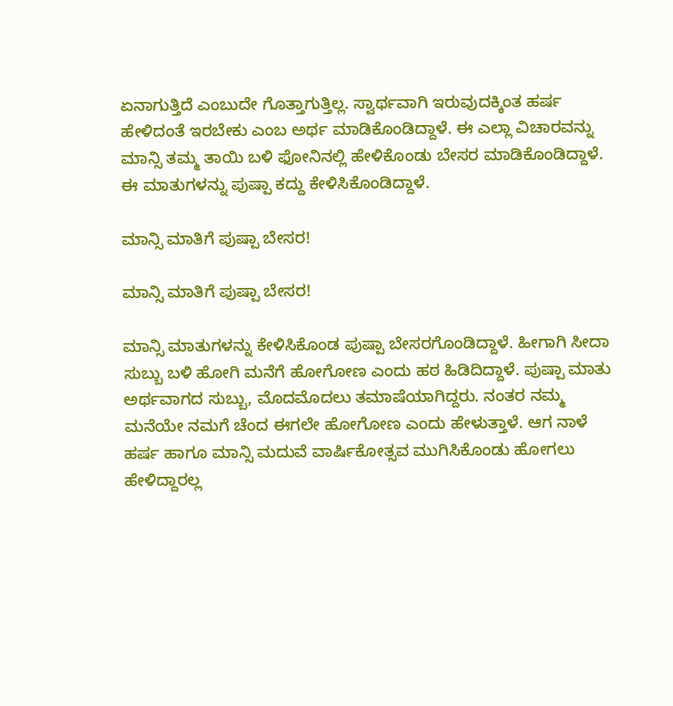ಏನಾಗುತ್ತಿದೆ ಎಂಬುದೇ ಗೊತ್ತಾಗುತ್ತಿಲ್ಲ. ಸ್ವಾರ್ಥವಾಗಿ ಇರುವುದಕ್ಕಿಂತ ಹರ್ಷ ಹೇಳಿದಂತೆ ಇರಬೇಕು ಎಂಬ ಅರ್ಥ ಮಾಡಿಕೊಂಡಿದ್ದಾಳೆ. ಈ ಎಲ್ಲಾ ವಿಚಾರವನ್ನು ಮಾನ್ಸಿ ತಮ್ಮ ತಾಯಿ ಬಳಿ ಫೋನಿನಲ್ಲಿ ಹೇಳಿಕೊಂಡು ಬೇಸರ ಮಾಡಿಕೊಂಡಿದ್ದಾಳೆ. ಈ ಮಾತುಗಳನ್ನು ಪುಷ್ಪಾ ಕದ್ದು ಕೇಳಿಸಿಕೊಂಡಿದ್ದಾಳೆ.

ಮಾನ್ಸಿ ಮಾತಿಗೆ ಪುಷ್ಪಾ ಬೇಸರ!

ಮಾನ್ಸಿ ಮಾತಿಗೆ ಪುಷ್ಪಾ ಬೇಸರ!

ಮಾನ್ಸಿ ಮಾತುಗಳನ್ನು ಕೇಳಿಸಿಕೊಂಡ ಪುಷ್ಪಾ ಬೇಸರಗೊಂಡಿದ್ದಾಳೆ. ಹೀಗಾಗಿ ಸೀದಾ ಸುಬ್ಬು ಬಳಿ ಹೋಗಿ ಮನೆಗೆ ಹೋಗೋಣ ಎಂದು ಹಠ ಹಿಡಿದಿದ್ದಾಳೆ. ಪುಷ್ಪಾ ಮಾತು ಅರ್ಥವಾಗದ ಸುಬ್ಬು, ಮೊದಮೊದಲು ತಮಾಷೆಯಾಗಿದ್ದರು. ನಂತರ ನಮ್ಮ ಮನೆಯೇ ನಮಗೆ ಚೆಂದ ಈಗಲೇ ಹೋಗೋಣ ಎಂದು ಹೇಳುತ್ತಾಳೆ. ಆಗ ನಾಳೆ ಹರ್ಷ ಹಾಗೂ ಮಾನ್ಸಿ ಮದುವೆ ವಾರ್ಷಿಕೋತ್ಸವ ಮುಗಿಸಿಕೊಂಡು ಹೋಗಲು ಹೇಳಿದ್ದಾರಲ್ಲ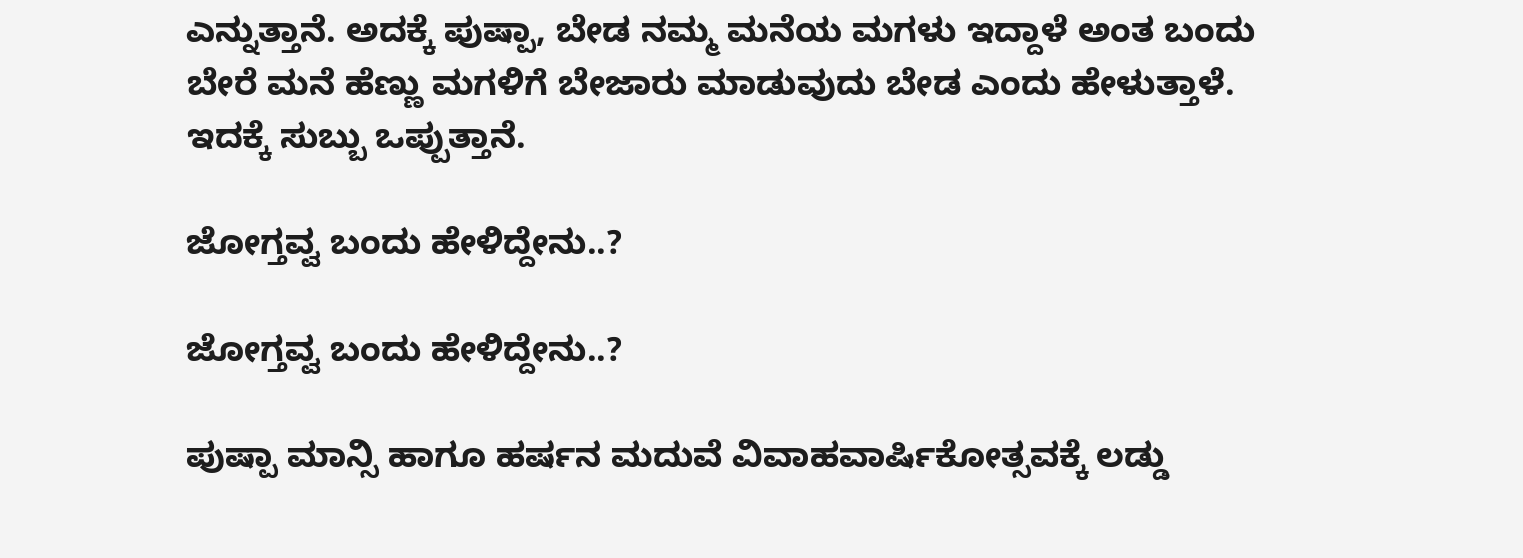ಎನ್ನುತ್ತಾನೆ. ಅದಕ್ಕೆ ಪುಷ್ಪಾ, ಬೇಡ ನಮ್ಮ ಮನೆಯ ಮಗಳು ಇದ್ದಾಳೆ ಅಂತ ಬಂದು ಬೇರೆ ಮನೆ ಹೆಣ್ಣು ಮಗಳಿಗೆ ಬೇಜಾರು ಮಾಡುವುದು ಬೇಡ ಎಂದು ಹೇಳುತ್ತಾಳೆ. ಇದಕ್ಕೆ ಸುಬ್ಬು ಒಪ್ಪುತ್ತಾನೆ.

ಜೋಗ್ತವ್ವ ಬಂದು ಹೇಳಿದ್ದೇನು..?

ಜೋಗ್ತವ್ವ ಬಂದು ಹೇಳಿದ್ದೇನು..?

ಪುಷ್ಪಾ ಮಾನ್ಸಿ ಹಾಗೂ ಹರ್ಷನ ಮದುವೆ ವಿವಾಹವಾರ್ಷಿಕೋತ್ಸವಕ್ಕೆ ಲಡ್ಡು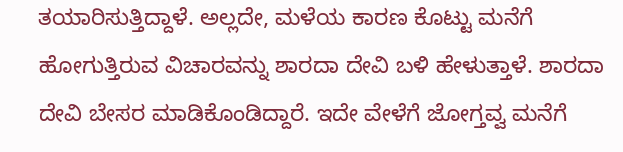ತಯಾರಿಸುತ್ತಿದ್ದಾಳೆ. ಅಲ್ಲದೇ, ಮಳೆಯ ಕಾರಣ ಕೊಟ್ಟು ಮನೆಗೆ ಹೋಗುತ್ತಿರುವ ವಿಚಾರವನ್ನು ಶಾರದಾ ದೇವಿ ಬಳಿ ಹೇಳುತ್ತಾಳೆ. ಶಾರದಾ ದೇವಿ ಬೇಸರ ಮಾಡಿಕೊಂಡಿದ್ದಾರೆ. ಇದೇ ವೇಳೆಗೆ ಜೋಗ್ತವ್ವ ಮನೆಗೆ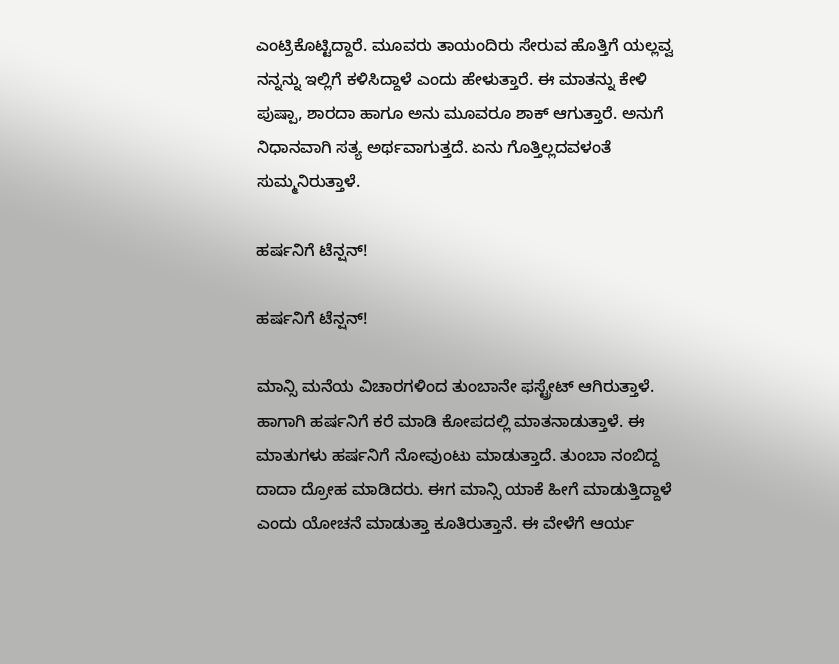ಎಂಟ್ರಿಕೊಟ್ಟಿದ್ದಾರೆ. ಮೂವರು ತಾಯಂದಿರು ಸೇರುವ ಹೊತ್ತಿಗೆ ಯಲ್ಲವ್ವ ನನ್ನನ್ನು ಇಲ್ಲಿಗೆ ಕಳಿಸಿದ್ದಾಳೆ ಎಂದು ಹೇಳುತ್ತಾರೆ. ಈ ಮಾತನ್ನು ಕೇಳಿ ಪುಷ್ಪಾ, ಶಾರದಾ ಹಾಗೂ ಅನು ಮೂವರೂ ಶಾಕ್ ಆಗುತ್ತಾರೆ. ಅನುಗೆ ನಿಧಾನವಾಗಿ ಸತ್ಯ ಅರ್ಥವಾಗುತ್ತದೆ. ಏನು ಗೊತ್ತಿಲ್ಲದವಳಂತೆ ಸುಮ್ಮನಿರುತ್ತಾಳೆ.

ಹರ್ಷನಿಗೆ ಟೆನ್ಷನ್!

ಹರ್ಷನಿಗೆ ಟೆನ್ಷನ್!

ಮಾನ್ಸಿ ಮನೆಯ ವಿಚಾರಗಳಿಂದ ತುಂಬಾನೇ ಫಸ್ಟ್ರೇಟ್ ಆಗಿರುತ್ತಾಳೆ. ಹಾಗಾಗಿ ಹರ್ಷನಿಗೆ ಕರೆ ಮಾಡಿ ಕೋಪದಲ್ಲಿ ಮಾತನಾಡುತ್ತಾಳೆ. ಈ ಮಾತುಗಳು ಹರ್ಷನಿಗೆ ನೋವುಂಟು ಮಾಡುತ್ತಾದೆ. ತುಂಬಾ ನಂಬಿದ್ದ ದಾದಾ ದ್ರೋಹ ಮಾಡಿದರು. ಈಗ ಮಾನ್ಸಿ ಯಾಕೆ ಹೀಗೆ ಮಾಡುತ್ತಿದ್ದಾಳೆ ಎಂದು ಯೋಚನೆ ಮಾಡುತ್ತಾ ಕೂತಿರುತ್ತಾನೆ. ಈ ವೇಳೆಗೆ ಆರ್ಯ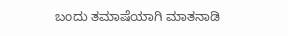ಬಂದು ತಮಾಷೆಯಾಗಿ ಮಾತನಾಡಿ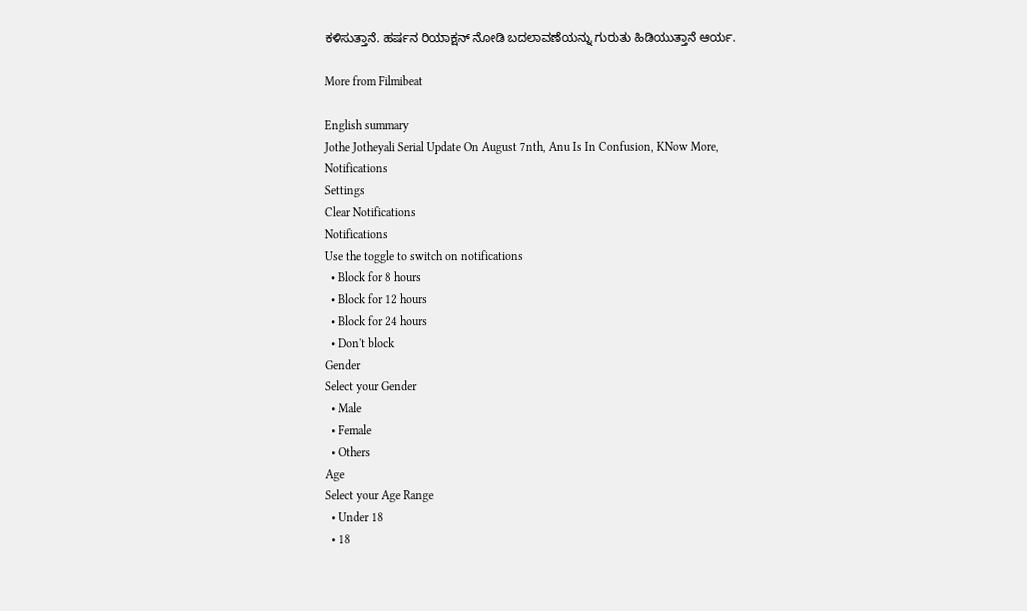ಕಳಿಸುತ್ತಾನೆ. ಹರ್ಷನ ರಿಯಾಕ್ಷನ್ ನೋಡಿ ಬದಲಾವಣೆಯನ್ನು ಗುರುತು ಹಿಡಿಯುತ್ತಾನೆ ಆರ್ಯ.

More from Filmibeat

English summary
Jothe Jotheyali Serial Update On August 7nth, Anu Is In Confusion, KNow More,
Notifications
Settings
Clear Notifications
Notifications
Use the toggle to switch on notifications
  • Block for 8 hours
  • Block for 12 hours
  • Block for 24 hours
  • Don't block
Gender
Select your Gender
  • Male
  • Female
  • Others
Age
Select your Age Range
  • Under 18
  • 18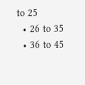to 25
  • 26 to 35
  • 36 to 45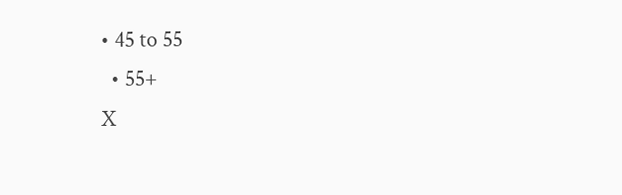• 45 to 55
  • 55+
X